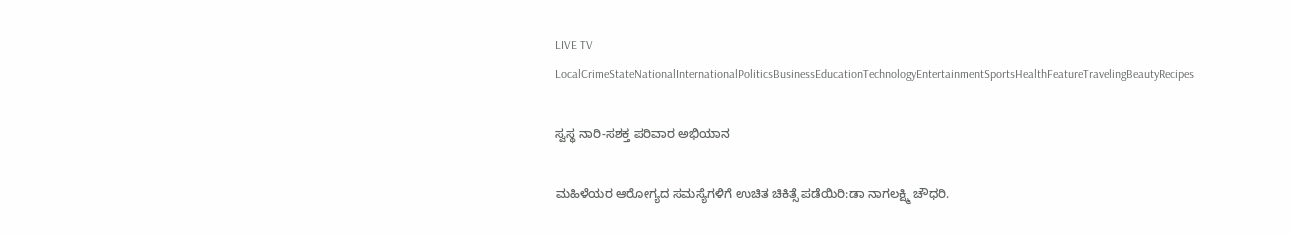LIVE TV LocalCrimeStateNationalInternationalPoliticsBusinessEducationTechnologyEntertainmentSportsHealthFeatureTravelingBeautyRecipes

ಸ್ವಸ್ಥ ನಾರಿ-ಸಶಕ್ತ ಪರಿವಾರ ಅಭಿಯಾನ

ಮಹಿಳೆಯರ ಆರೋಗ್ಯದ ಸಮಸ್ಯೆಗಳಿಗೆ ಉಚಿತ ಚಿಕಿತ್ಸೆ ಪಡೆಯಿರಿ:ಡಾ ನಾಗಲಕ್ಷ್ಮಿ ಚೌಧರಿ.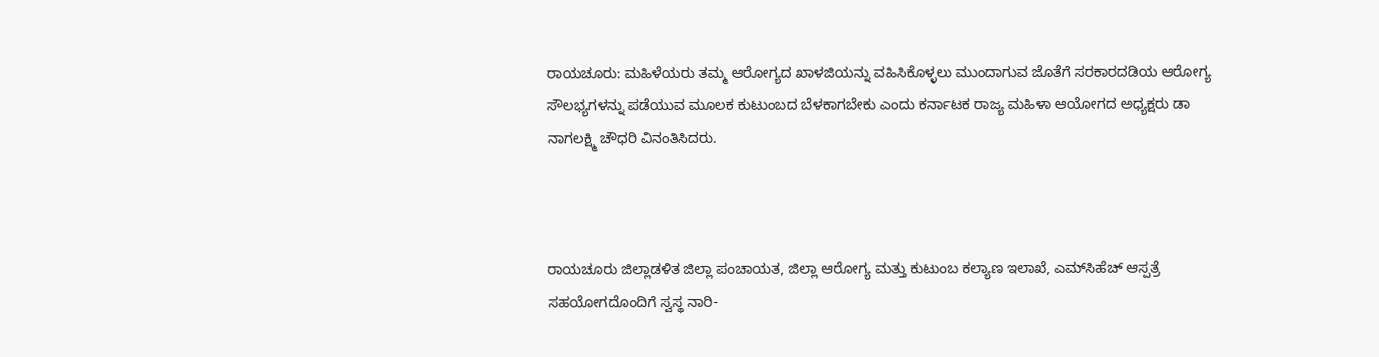ರಾಯಚೂರು: ಮಹಿಳೆಯರು ತಮ್ಮ ಆರೋಗ್ಯದ ಖಾಳಜಿಯನ್ನು ವಹಿಸಿಕೊಳ್ಳಲು ಮುಂದಾಗುವ ಜೊತೆಗೆ ಸರಕಾರದಡಿಯ ಆರೋಗ್ಯ  ಸೌಲಭ್ಯಗಳನ್ನು ಪಡೆಯುವ ಮೂಲಕ ಕುಟುಂಬದ ಬೆಳಕಾಗಬೇಕು ಎಂದು ಕರ್ನಾಟಕ ರಾಜ್ಯ ಮಹಿಳಾ ಆಯೋಗದ ಅಧ್ಯಕ್ಷರು ಡಾ ನಾಗಲಕ್ಷ್ಮಿ ಚೌಧರಿ ವಿನಂತಿಸಿದರು.



ರಾಯಚೂರು ಜಿಲ್ಲಾಡಳಿತ ಜಿಲ್ಲಾ ಪಂಚಾಯತ, ಜಿಲ್ಲಾ ಆರೋಗ್ಯ ಮತ್ತು ಕುಟುಂಬ ಕಲ್ಯಾಣ ಇಲಾಖೆ, ಎಮ್‌ಸಿಹೆಚ್‌ ಆಸ್ಪತ್ರೆ ಸಹಯೋಗದೊಂದಿಗೆ ಸ್ವಸ್ಥ ನಾರಿ-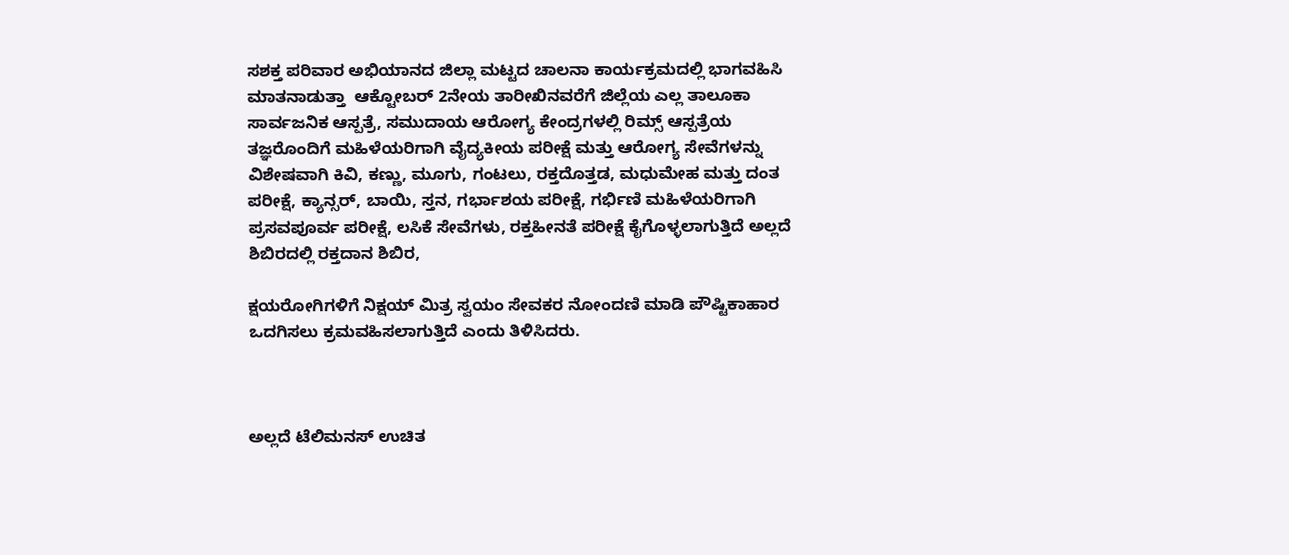ಸಶಕ್ತ ಪರಿವಾರ ಅಭಿಯಾನದ ಜಿಲ್ಲಾ ಮಟ್ಟದ ಚಾಲನಾ ಕಾರ್ಯಕ್ರಮದಲ್ಲಿ ಭಾಗವಹಿಸಿ ಮಾತನಾಡುತ್ತಾ  ಆಕ್ಟೋಬರ್ 2ನೇಯ ತಾರೀಖಿನವರೆಗೆ ಜಿಲ್ಲೆಯ ಎಲ್ಲ ತಾಲೂಕಾ ಸಾರ್ವಜನಿಕ ಆಸ್ಪತ್ರೆ, ಸಮುದಾಯ ಆರೋಗ್ಯ ಕೇಂದ್ರಗಳಲ್ಲಿ ರಿಮ್ಸ್‌ ಆಸ್ಪತ್ರೆಯ ತಜ್ಞರೊಂದಿಗೆ ಮಹಿಳೆಯರಿಗಾಗಿ ವೈದ್ಯಕೀಯ ಪರೀಕ್ಷೆ ಮತ್ತು ಆರೋಗ್ಯ ಸೇವೆಗಳನ್ನು ವಿಶೇಷವಾಗಿ ಕಿವಿ, ಕಣ್ಣು, ಮೂಗು, ಗಂಟಲು, ರಕ್ತದೊತ್ತಡ, ಮಧುಮೇಹ ಮತ್ತು ದಂತ ಪರೀಕ್ಷೆ, ಕ್ಯಾನ್ಸರ್, ಬಾಯಿ, ಸ್ತನ, ಗರ್ಭಾಶಯ ಪರೀಕ್ಷೆ, ಗರ್ಭಿಣಿ ಮಹಿಳೆಯರಿಗಾಗಿ ಪ್ರಸವಪೂರ್ವ ಪರೀಕ್ಷೆ, ಲಸಿಕೆ ಸೇವೆಗಳು, ರಕ್ತಹೀನತೆ ಪರೀಕ್ಷೆ ಕೈಗೊಳ್ಳಲಾಗುತ್ತಿದೆ ಅಲ್ಲದೆ ಶಿಬಿರದಲ್ಲಿ ರಕ್ತದಾನ ಶಿಬಿರ,

ಕ್ಷಯರೋಗಿಗಳಿಗೆ ನಿಕ್ಷಯ್ ಮಿತ್ರ ಸ್ವಯಂ ಸೇವಕರ ನೋಂದಣಿ ಮಾಡಿ ಪೌಷ್ಟಿಕಾಹಾರ ಒದಗಿಸಲು ಕ್ರಮವಹಿಸಲಾಗುತ್ತಿದೆ ಎಂದು ತಿಳಿಸಿದರು.



ಅಲ್ಲದೆ ಟೆಲಿಮನಸ್‌ ಉಚಿತ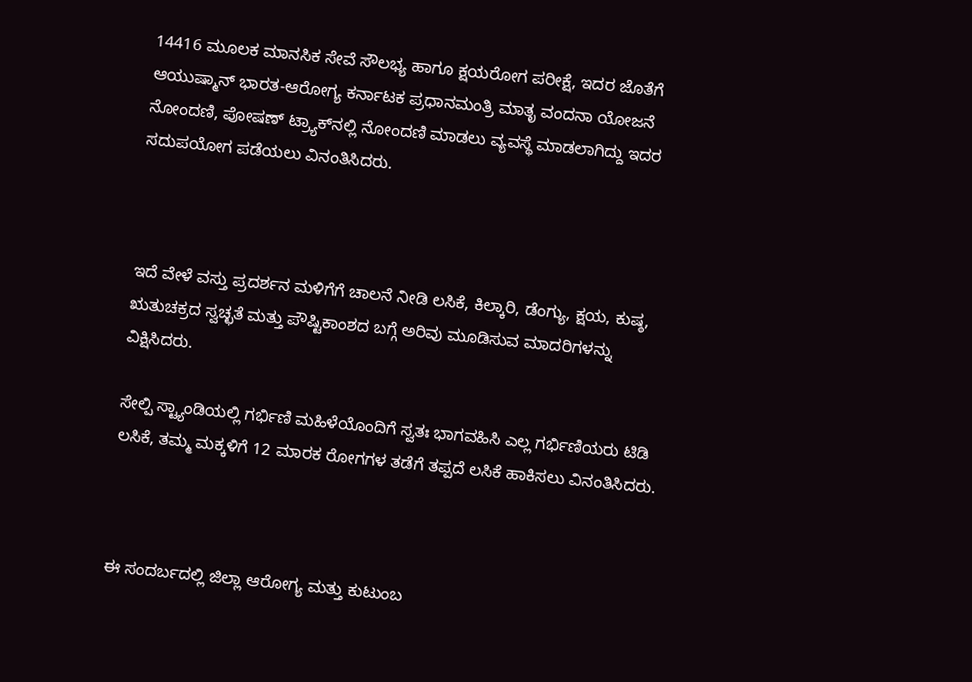14416 ಮೂಲಕ ಮಾನಸಿಕ ಸೇವೆ ಸೌಲಭ್ಯ ಹಾಗೂ ಕ್ಷಯರೋಗ ಪರೀಕ್ಷೆ, ಇದರ ಜೊತೆಗೆ ಆಯುಷ್ಮಾನ್ ಭಾರತ-ಆರೋಗ್ಯ ಕರ್ನಾಟಕ ಪ್ರಧಾನಮಂತ್ರಿ ಮಾತೃ ವಂದನಾ ಯೋಜನೆ ನೋಂದಣಿ, ಪೋಷಣ್‌ ಟ್ರ್ಯಾಕ್‌ನಲ್ಲಿ ನೋಂದಣಿ ಮಾಡಲು ವ್ಯವಸ್ಥೆ ಮಾಡಲಾಗಿದ್ದು ಇದರ ಸದುಪಯೋಗ ಪಡೆಯಲು ವಿನಂತಿಸಿದರು.



ಇದೆ ವೇಳೆ ವಸ್ತು ಪ್ರದರ್ಶನ ಮಳಿಗೆಗೆ ಚಾಲನೆ ನೀಡಿ ಲಸಿಕೆ, ಕಿಲ್ಕಾರಿ, ಡೆಂಗ್ಯು, ಕ್ಷಯ, ಕುಷ್ಠ, ಋತುಚಕ್ರದ ಸ್ವಚ್ಛತೆ ಮತ್ತು ಪೌಷ್ಟಿಕಾಂಶದ ಬಗ್ಗೆ ಅರಿವು ಮೂಡಿಸುವ ಮಾದರಿಗಳನ್ನು ವಿಕ್ಷಿಸಿದರು.

ಸೇಲ್ಪಿ ಸ್ಟ್ಯಾಂಡಿಯಲ್ಲಿ ಗರ್ಭಿಣಿ ಮಹಿಳೆಯೊಂದಿಗೆ ಸ್ವತಃ ಭಾಗವಹಿಸಿ ಎಲ್ಲ ಗರ್ಭಿಣಿಯರು ಟಿಡಿ ಲಸಿಕೆ, ತಮ್ಮ ಮಕ್ಕಳಿಗೆ 12 ಮಾರಕ ರೋಗಗಳ ತಡೆಗೆ ತಪ್ಪದೆ ಲಸಿಕೆ ಹಾಕಿಸಲು ವಿನಂತಿಸಿದರು.



ಈ ಸಂದರ್ಬದಲ್ಲಿ ಜಿಲ್ಲಾ ಆರೋಗ್ಯ ಮತ್ತು ಕುಟುಂಬ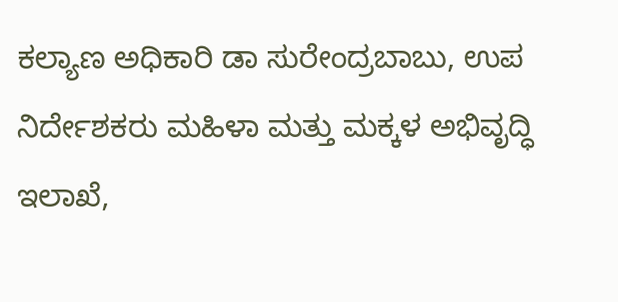ಕಲ್ಯಾಣ ಅಧಿಕಾರಿ ಡಾ ಸುರೇಂದ್ರಬಾಬು, ಉಪ ನಿರ್ದೇಶಕರು ಮಹಿಳಾ ಮತ್ತು ಮಕ್ಕಳ ಅಭಿವೃದ್ಧಿ ಇಲಾಖೆ,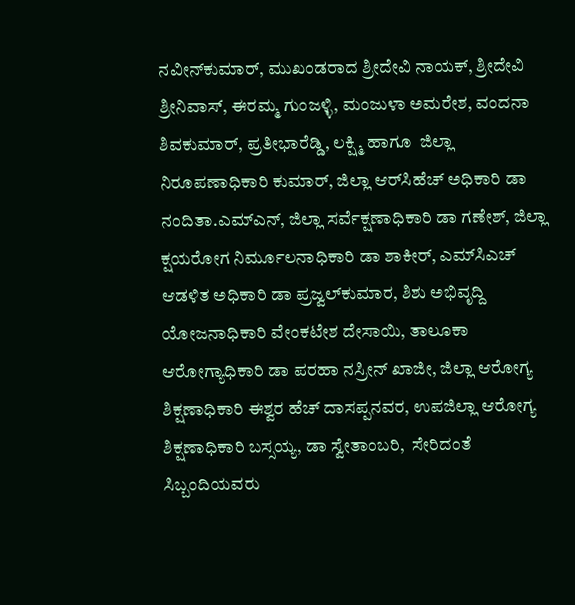ನವೀನ್‌ಕುಮಾರ್‌, ಮುಖಂಡರಾದ ಶ್ರೀದೇವಿ ನಾಯಕ್‌, ಶ್ರೀದೇವಿ ಶ್ರೀನಿವಾಸ್‌, ಈರಮ್ಮ ಗುಂಜಳ್ಳಿ, ಮಂಜುಳಾ ಅಮರೇಶ, ವಂದನಾ ಶಿವಕುಮಾರ್‌, ಪ್ರತೀಭಾರೆಡ್ಡಿ, ಲಕ್ಷ್ಮಿ ಹಾಗೂ  ಜಿಲ್ಲಾ ನಿರೂಪಣಾಧಿಕಾರಿ ಕುಮಾರ್‌, ಜಿಲ್ಲಾ ಆರ್‌ಸಿಹೆಚ್‌ ಅಧಿಕಾರಿ ಡಾ ನಂದಿತಾ.ಎಮ್‌ಎನ್‌, ಜಿಲ್ಲಾ ಸರ್ವೆಕ್ಷಣಾಧಿಕಾರಿ ಡಾ ಗಣೇಶ್‌, ಜಿಲ್ಲಾ ಕ್ಷಯರೋಗ ನಿರ್ಮೂಲನಾಧಿಕಾರಿ ಡಾ ಶಾಕೀರ್‌, ಎಮ್‌ಸಿಎಚ್‌ ಆಡಳಿತ ಅಧಿಕಾರಿ ಡಾ ಪ್ರಜ್ವಲ್‌ಕುಮಾರ‌, ಶಿಶು ಅಭಿವೃದ್ದಿ ಯೋಜನಾಧಿಕಾರಿ ವೇಂಕಟೇಶ ದೇಸಾಯಿ, ತಾಲೂಕಾ ಆರೋಗ್ಯಾಧಿಕಾರಿ ಡಾ ಪರಹಾ ನಸ್ರೀನ್‌ ಖಾಜೀ, ಜಿಲ್ಲಾ ಆರೋಗ್ಯ ಶಿಕ್ಷಣಾಧಿಕಾರಿ ಈಶ್ವರ ಹೆಚ್‌ ದಾಸಪ್ಪನವರ, ಉಪಜಿಲ್ಲಾ ಆರೋಗ್ಯ ಶಿಕ್ಷಣಾಧಿಕಾರಿ ಬಸ್ಸಯ್ಯ, ಡಾ ಸ್ವೇತಾಂಬರಿ,  ಸೇರಿದಂತೆ  ಸಿಬ್ಬಂದಿಯವರು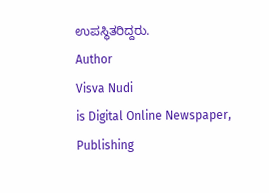ಉಪಸ್ಥಿತರಿದ್ದರು.
Author
Visva Nudi
is Digital Online Newspaper, Publishing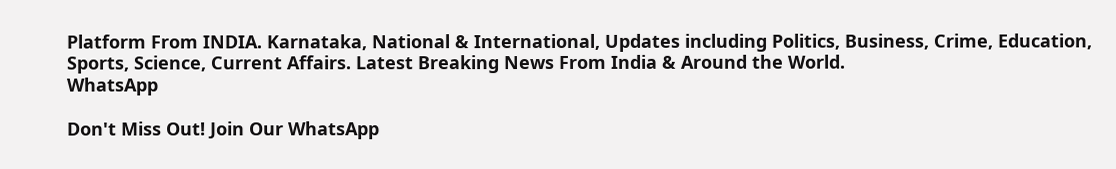Platform From INDIA. Karnataka, National & International, Updates including Politics, Business, Crime, Education, Sports, Science, Current Affairs. Latest Breaking News From India & Around the World.
WhatsApp

Don't Miss Out! Join Our WhatsApp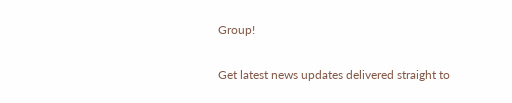Group!

Get latest news updates delivered straight to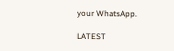your WhatsApp.

LATEST